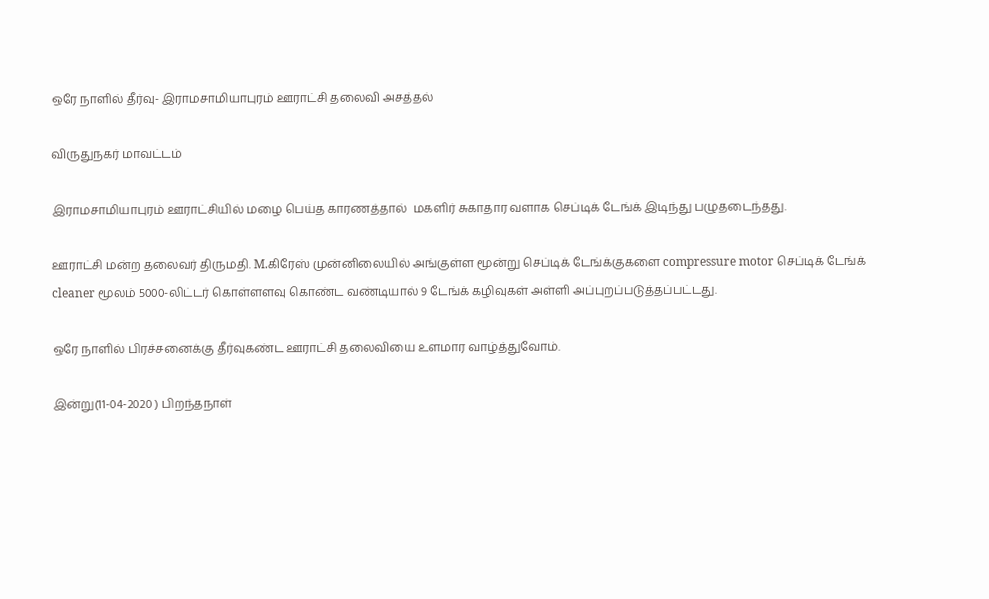ஒரே நாளில் தீர்வு- இராமசாமியாபுரம் ஊராட்சி தலைவி அசத்தல்

விருதுநகர் மாவட்டம்

இராமசாமியாபுரம் ஊராட்சியில் மழை பெய்த காரணத்தால்  மகளிர் சுகாதார வளாக செப்டிக் டேங்க் இடிந்து பழுதடைந்தது.

ஊராட்சி மன்ற தலைவர் திருமதி. M.கிரேஸ் முன்னிலையில் அங்குள்ள மூன்று செப்டிக் டேங்க்குகளை compressure motor செப்டிக் டேங்க் cleaner மூலம் 5000-லிட்டர் கொள்ளளவு கொண்ட வண்டியால் 9 டேங்க் கழிவுகள் அள்ளி அப்புறப்படுத்தப்பட்டது.

ஒரே நாளில் பிரச்சனைக்கு தீர்வுகண்ட ஊராட்சி தலைவியை உளமார வாழ்த்துவோம்.

இன்று(11-04-2020 ) பிறந்தநாள்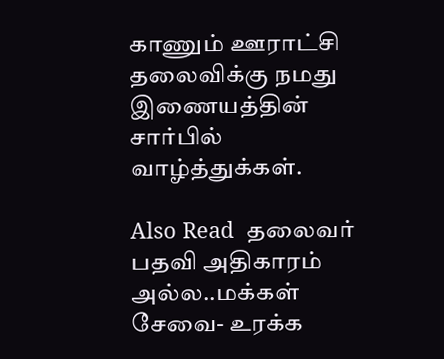காணும் ஊராட்சி தலைவிக்கு நமது இணையத்தின் சார்பில் வாழ்த்துக்கள்.

Also Read  தலைவர் பதவி அதிகாரம் அல்ல..மக்கள் சேவை- உரக்க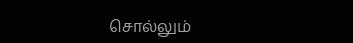சொல்லும்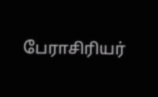பேராசிரியர்